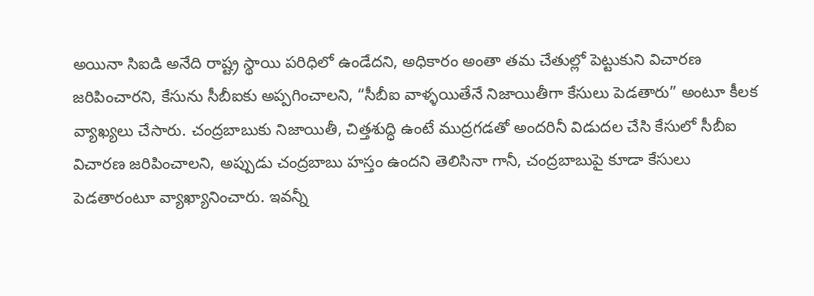అయినా సిఐడి అనేది రాష్ట్ర స్థాయి పరిధిలో ఉండేదని, అధికారం అంతా తమ చేతుల్లో పెట్టుకుని విచారణ జరిపించారని, కేసును సీబీఐకు అప్పగించాలని, “సీబీఐ వాళ్ళయితేనే నిజాయితీగా కేసులు పెడతారు” అంటూ కీలక వ్యాఖ్యలు చేసారు. చంద్రబాబుకు నిజాయితీ, చిత్తశుద్ధి ఉంటే ముద్రగడతో అందరినీ విడుదల చేసి కేసులో సీబీఐ విచారణ జరిపించాలని, అప్పుడు చంద్రబాబు హస్తం ఉందని తెలిసినా గానీ, చంద్రబాబుపై కూడా కేసులు పెడతారంటూ వ్యాఖ్యానించారు. ఇవన్నీ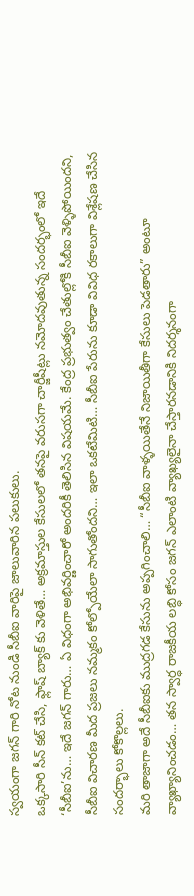స్వయంగా జగన్ గారి నోట నుండి సీబీఐ వారిపై జాలువారిన పలుకులు.
ఒక్కసారి సీన్ కట్ చేసి, ఫ్లాష్ బ్యాక్ కు వెళితే… అక్రమాస్తుల కేసులలో తనపై వరుసగా చార్జీషీట్లు నమోదవుతున్న సందర్భంలో ఇదే ‘సీబీఐ’ను… ఇదే జగన్ గారు… ఏ విధంగా అభివర్ణించారో అందరికీ తెలిసిన విషయమే. కేంద్ర ప్రభుత్వం చేతుల్లోకి సీబీఐ వెళ్ళిపోయిందని, సీబీఐ విచారణ మీద ప్రజలు నమ్మకం కోల్పోయేలా సాగుతోందని… ఇలా ఒకటేమిటి… సీబీఐ పేరును కూడా వివిధ రకాలుగా విశ్లేషణ చేసిన సందర్భాలు కోకొల్లలు.
మరి తాజాగా అదే సీబీఐకు ముద్రగడ కేసును అప్పగించాలి… “సీబీఐ వాళ్ళయితేనే నిజాయితీగా కేసులు పెడతారు” అంటూ వ్యాఖ్యానించడం… తన స్వార్ధ రాజకీయ లబ్ధి కోసం జగన్ ఎలాంటి వ్యాఖ్యలైనా చేస్తారనడానికి నిదర్శనంగా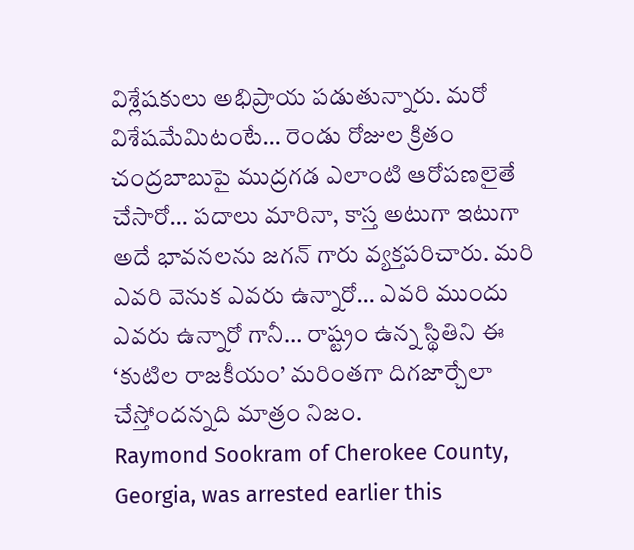విశ్లేషకులు అభిప్రాయ పడుతున్నారు. మరో విశేషమేమిటంటే… రెండు రోజుల క్రితం చంద్రబాబుపై ముద్రగడ ఎలాంటి ఆరోపణలైతే చేసారో… పదాలు మారినా, కాస్త అటుగా ఇటుగా అదే భావనలను జగన్ గారు వ్యక్తపరిచారు. మరి ఎవరి వెనుక ఎవరు ఉన్నారో… ఎవరి ముందు ఎవరు ఉన్నారో గానీ… రాష్ట్రం ఉన్న స్థితిని ఈ ‘కుటిల రాజకీయం’ మరింతగా దిగజార్చేలా చేస్తోందన్నది మాత్రం నిజం.
Raymond Sookram of Cherokee County, Georgia, was arrested earlier this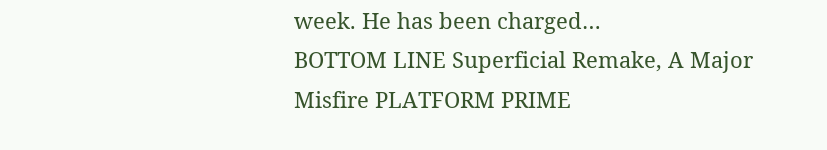week. He has been charged…
BOTTOM LINE Superficial Remake, A Major Misfire PLATFORM PRIME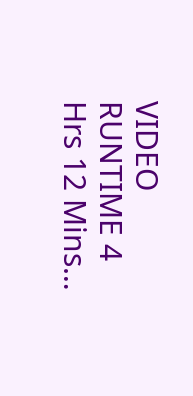VIDEO RUNTIME 4 Hrs 12 Mins…